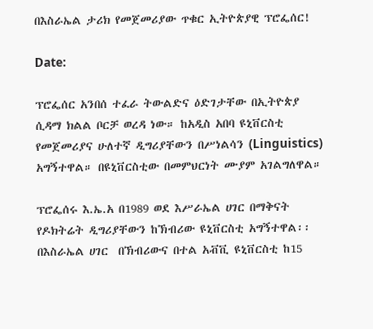በእስራኤል ታሪክ የመጀመሪያው ጥቁር ኢትዮጵያዊ ፕሮፌሰር!

Date:

ፕሮፌሰር አንበሰ ተፈራ ትውልድና ዕድገታቸው በኢትዮጵያ ሲዳማ ክልል ቦርቻ ወረዳ ነው። ከአዲስ አበባ ዩኒቨርስቲ የመጀመሪያና ሁለተኛ ዲግሪያቸውን በሥነልሳን (Linguistics) አግኝተዋል። በዩኒቨርስቲው በመምህርነት ሙያም አገልግለዋል።

ፕሮፌሰሩ እ.ኤ.አ በ1989 ወደ እሥራኤል ሀገር በማቅናት የዶክትሬት ዲግሪያቸውን ከኽብሪው ዩኒቨርስቲ አግኝተዋል፡፡ በእስራኤል ሀገር  በኽብሪውና በተል አቭቪ ዩኒቨርስቲ ከ15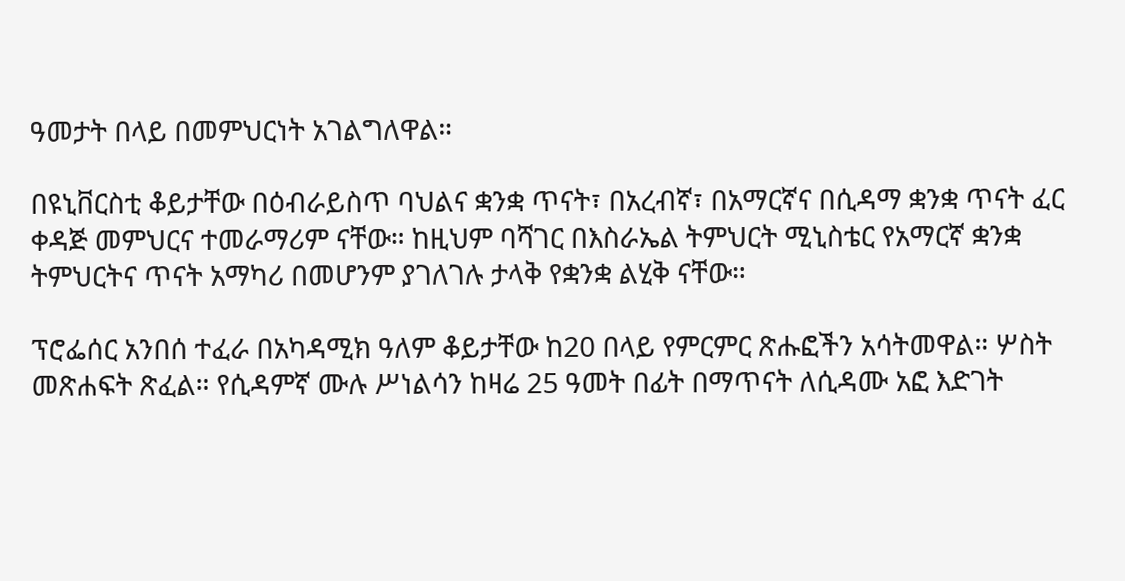ዓመታት በላይ በመምህርነት አገልግለዋል።

በዩኒቨርስቲ ቆይታቸው በዕብራይስጥ ባህልና ቋንቋ ጥናት፣ በአረብኛ፣ በአማርኛና በሲዳማ ቋንቋ ጥናት ፈር ቀዳጅ መምህርና ተመራማሪም ናቸው። ከዚህም ባሻገር በእስራኤል ትምህርት ሚኒስቴር የአማርኛ ቋንቋ ትምህርትና ጥናት አማካሪ በመሆንም ያገለገሉ ታላቅ የቋንቋ ልሂቅ ናቸው።

ፕሮፌሰር አንበሰ ተፈራ በአካዳሚክ ዓለም ቆይታቸው ከ20 በላይ የምርምር ጽሑፎችን አሳትመዋል። ሦስት መጽሐፍት ጽፈል። የሲዳምኛ ሙሉ ሥነልሳን ከዛሬ 25 ዓመት በፊት በማጥናት ለሲዳሙ አፎ እድገት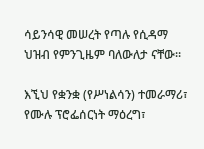ሳይንሳዊ መሠረት የጣሉ የሲዳማ ህዝብ የምንጊዜም ባለውለታ ናቸው።

እኚህ የቋንቋ (የሥነልሳን) ተመራማሪ፣ የሙሉ ፕሮፌሰርነት ማዕረግ፣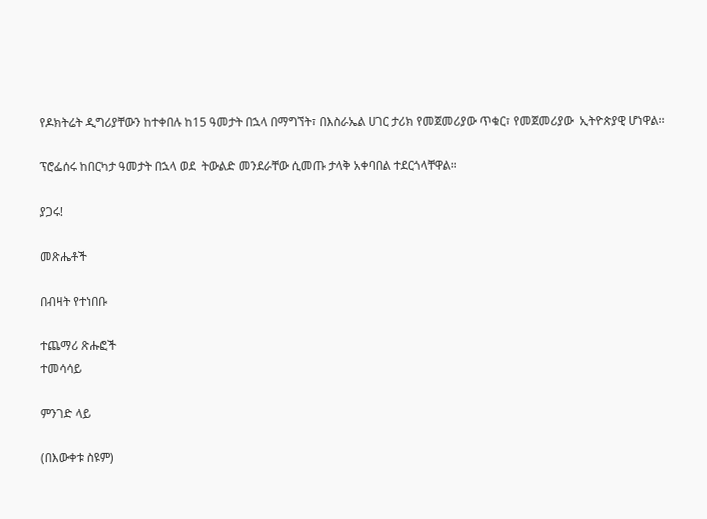የዶክትሬት ዲግሪያቸውን ከተቀበሉ ከ15 ዓመታት በኋላ በማግኘት፣ በእስራኤል ሀገር ታሪክ የመጀመሪያው ጥቁር፣ የመጀመሪያው  ኢትዮጵያዊ ሆነዋል፡፡

ፕሮፌሰሩ ከበርካታ ዓመታት በኋላ ወደ  ትውልድ መንደራቸው ሲመጡ ታላቅ አቀባበል ተደርጎላቸዋል።

ያጋሩ!

መጽሔቶች

በብዛት የተነበቡ

ተጨማሪ ጽሑፎች
ተመሳሳይ

ምንገድ ላይ

(በእውቀቱ ስዩም)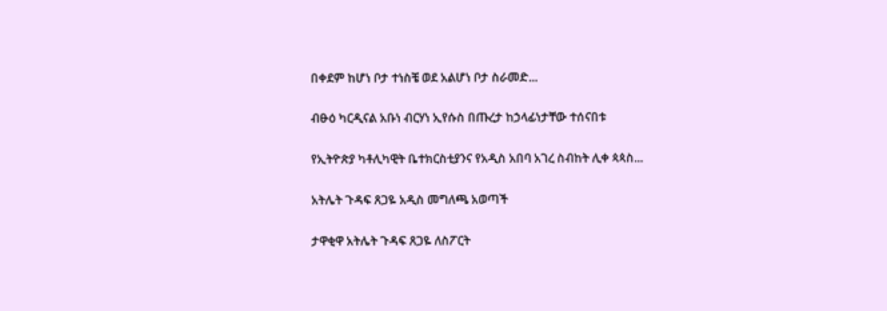በቀደም ከሆነ ቦታ ተነስቼ ወደ አልሆነ ቦታ ስራመድ...

ብፁዕ ካርዲናል አቡነ ብርሃነ ኢየሱስ በጡረታ ከኃላፊነታቸው ተሰናበቱ

የኢትዮጵያ ካቶሊካዊት ቤተክርስቲያንና የአዲስ አበባ አገረ ስብከት ሊቀ ጳጳስ...

አትሌት ጉዳፍ ጸጋዬ አዲስ መግለጫ አወጣች

ታዋቂዋ አትሌት ጉዳፍ ጸጋዬ ለስፖርት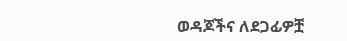ወዳጆችና ለደጋፊዎቿ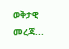ወቅታዊ መረጃ...